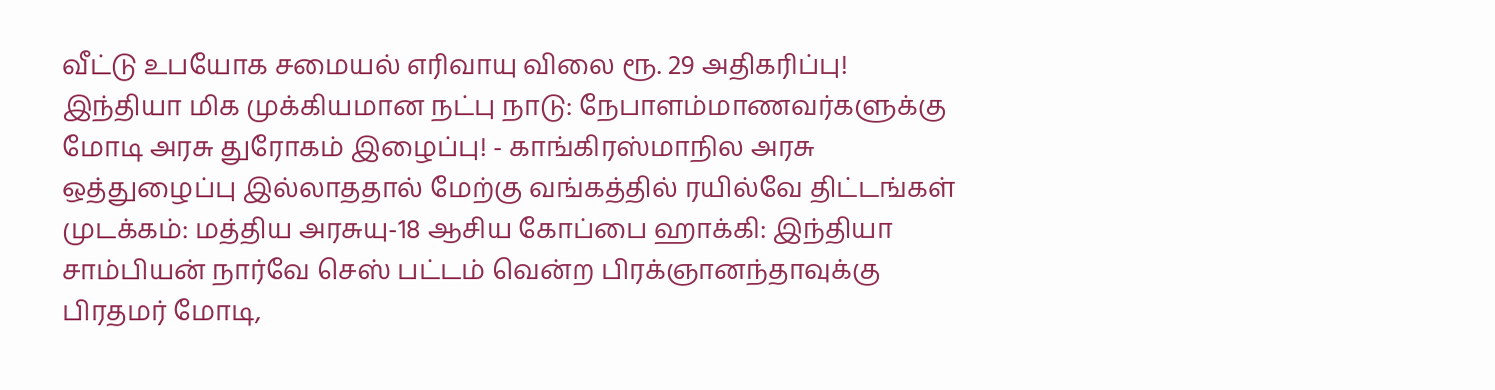வீட்டு உபயோக சமையல் எரிவாயு விலை ரூ. 29 அதிகரிப்பு! இந்தியா மிக முக்கியமான நட்பு நாடு: நேபாளம்மாணவர்களுக்கு மோடி அரசு துரோகம் இழைப்பு! - காங்கிரஸ்மாநில அரசு ஒத்துழைப்பு இல்லாததால் மேற்கு வங்கத்தில் ரயில்வே திட்டங்கள் முடக்கம்: மத்திய அரசுயு-18 ஆசிய கோப்பை ஹாக்கி: இந்தியா சாம்பியன் நார்வே செஸ் பட்டம் வென்ற பிரக்ஞானந்தாவுக்கு பிரதமர் மோடி,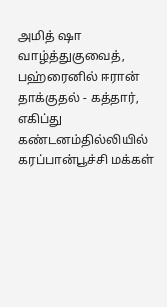அமித் ஷா வாழ்த்துகுவைத், பஹ்ரைனில் ஈரான் தாக்குதல் - கத்தார், எகிப்து கண்டனம்தில்லியில் கரப்பான்பூச்சி மக்கள்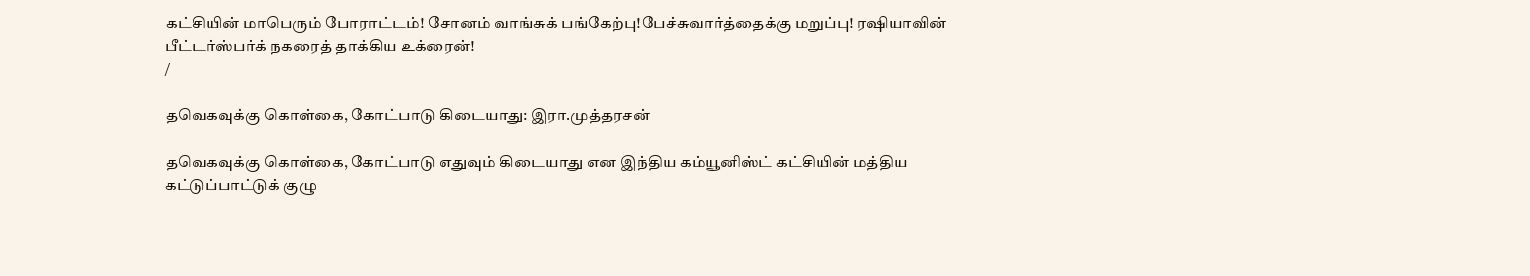கட்சியின் மாபெரும் போராட்டம்! சோனம் வாங்சுக் பங்கேற்பு!பேச்சுவார்த்தைக்கு மறுப்பு! ரஷியாவின் பீட்டர்ஸ்பர்க் நகரைத் தாக்கிய உக்ரைன்!
/

தவெகவுக்கு கொள்கை, கோட்பாடு கிடையாது: இரா.முத்தரசன்

தவெகவுக்கு கொள்கை, கோட்பாடு எதுவும் கிடையாது என இந்திய கம்யூனிஸ்ட் கட்சியின் மத்திய கட்டுப்பாட்டுக் குழு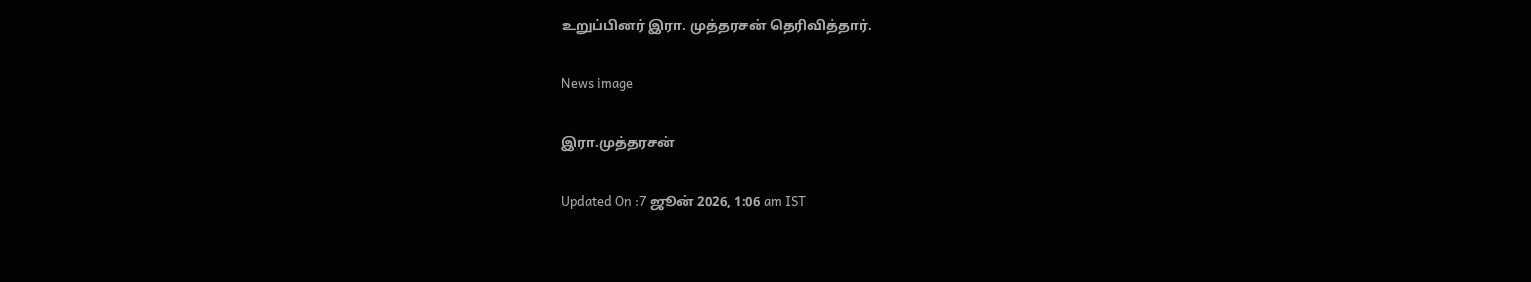உறுப்பினர் இரா. முத்தரசன் தெரிவித்தார்.

News image

இரா.முத்தரசன்

Updated On :7 ஜூன் 2026, 1:06 am IST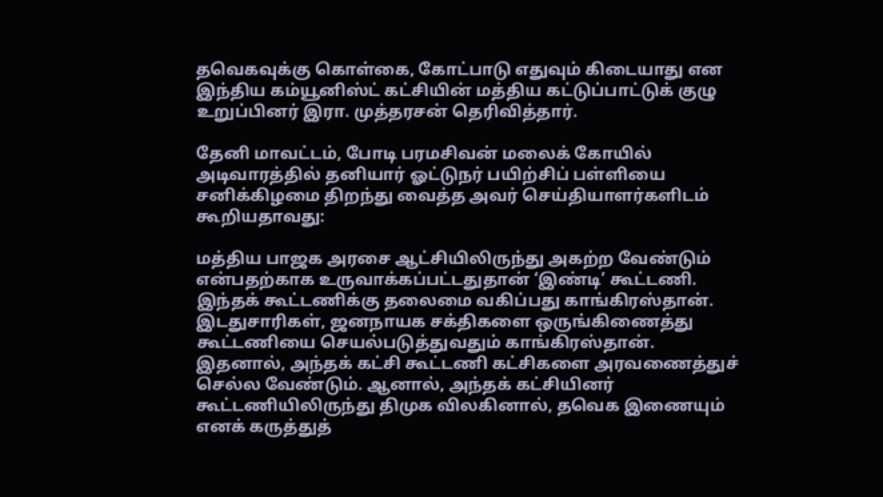தவெகவுக்கு கொள்கை, கோட்பாடு எதுவும் கிடையாது என இந்திய கம்யூனிஸ்ட் கட்சியின் மத்திய கட்டுப்பாட்டுக் குழு உறுப்பினர் இரா. முத்தரசன் தெரிவித்தார்.

தேனி மாவட்டம், போடி பரமசிவன் மலைக் கோயில் அடிவாரத்தில் தனியார் ஓட்டுநர் பயிற்சிப் பள்ளியை சனிக்கிழமை திறந்து வைத்த அவர் செய்தியாளர்களிடம் கூறியதாவது:

மத்திய பாஜக அரசை ஆட்சியிலிருந்து அகற்ற வேண்டும் என்பதற்காக உருவாக்கப்பட்டதுதான் ‘இண்டி’ கூட்டணி. இந்தக் கூட்டணிக்கு தலைமை வகிப்பது காங்கிரஸ்தான். இடதுசாரிகள், ஜனநாயக சக்திகளை ஒருங்கிணைத்து கூட்டணியை செயல்படுத்துவதும் காங்கிரஸ்தான். இதனால், அந்தக் கட்சி கூட்டணி கட்சிகளை அரவணைத்துச் செல்ல வேண்டும். ஆனால், அந்தக் கட்சியினர் கூட்டணியிலிருந்து திமுக விலகினால், தவெக இணையும் எனக் கருத்துத்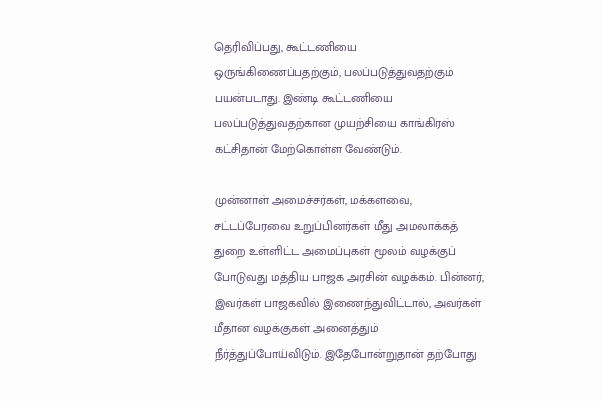தெரிவிப்பது, கூட்டணியை ஒருங்கிணைப்பதற்கும், பலப்படுத்துவதற்கும் பயன்படாது. இண்டி கூட்டணியை பலப்படுத்துவதற்கான முயற்சியை காங்கிரஸ் கட்சிதான் மேற்கொள்ள வேண்டும்.

முன்னாள் அமைச்சர்கள், மக்களவை, சட்டப்பேரவை உறுப்பினர்கள் மீது அமலாக்கத் துறை உள்ளிட்ட அமைப்புகள் மூலம் வழக்குப் போடுவது மத்திய பாஜக அரசின் வழக்கம். பின்னர், இவர்கள் பாஜகவில் இணைந்துவிட்டால், அவர்கள் மீதான வழக்குகள் அனைத்தும் நீர்த்துப்போய்விடும். இதேபோன்றுதான் தற்போது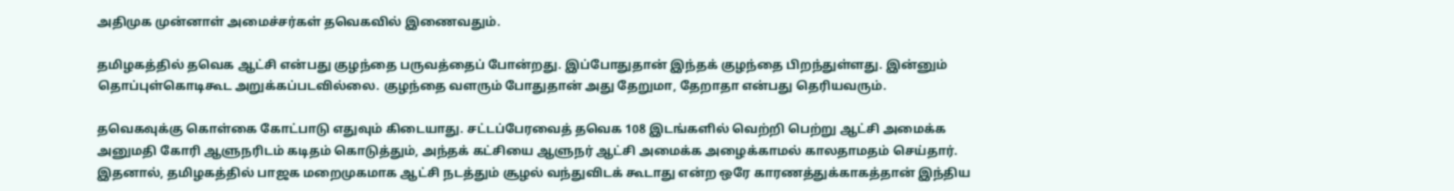அதிமுக முன்னாள் அமைச்சர்கள் தவெகவில் இணைவதும்.

தமிழகத்தில் தவெக ஆட்சி என்பது குழந்தை பருவத்தைப் போன்றது. இப்போதுதான் இந்தக் குழந்தை பிறந்துள்ளது. இன்னும் தொப்புள்கொடிகூட அறுக்கப்படவில்லை. குழந்தை வளரும் போதுதான் அது தேறுமா, தேறாதா என்பது தெரியவரும்.

தவெகவுக்கு கொள்கை கோட்பாடு எதுவும் கிடையாது. சட்டப்பேரவைத் தவெக 108 இடங்களில் வெற்றி பெற்று ஆட்சி அமைக்க அனுமதி கோரி ஆளுநரிடம் கடிதம் கொடுத்தும், அந்தக் கட்சியை ஆளுநர் ஆட்சி அமைக்க அழைக்காமல் காலதாமதம் செய்தார். இதனால், தமிழகத்தில் பாஜக மறைமுகமாக ஆட்சி நடத்தும் சூழல் வந்துவிடக் கூடாது என்ற ஒரே காரணத்துக்காகத்தான் இந்திய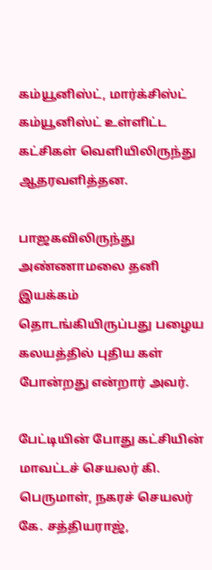கம்யூனிஸ்ட், மார்க்சிஸ்ட் கம்யூனிஸ்ட் உள்ளிட்ட கட்சிகள் வெளியிலிருந்து ஆதரவளித்தன.

பாஜகவிலிருந்து அண்ணாமலை தனி இயக்கம் தொடங்கியிருப்பது பழைய கலயத்தில் புதிய கள் போன்றது என்றார் அவர்.

பேட்டியின் போது கட்சியின் மாவட்டச் செயலர் கி. பெருமாள், நகரச் செயலர் கே. சத்தியராஜ்,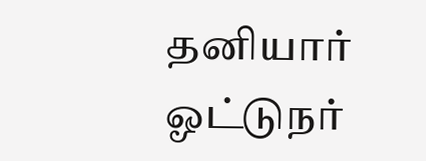தனியார் ஓட்டுநர்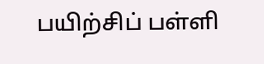பயிற்சிப் பள்ளி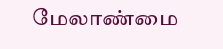மேலாண்மை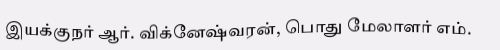இயக்குநர் ஆர். விக்னேஷ்வரன், பொது மேலாளர் எம்.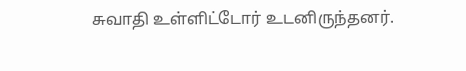சுவாதி உள்ளிட்டோர் உடனிருந்தனர்.